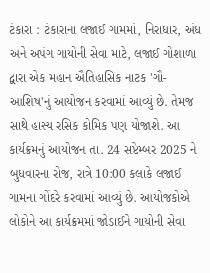ટંકારા : ટંકારાના લજાઈ ગામમાં, નિરાધાર, અંધ અને અપંગ ગાયોની સેવા માટે, લજાઈ ગોશાળા દ્વારા એક મહાન ઐતિહાસિક નાટક 'ગૌ-આશિષ'નું આયોજન કરવામાં આવ્યું છે. તેમજ સાથે હાસ્ય રસિક કોમિક પણ યોજાશે. આ કાર્યક્રમનું આયોજન તા. 24 સપ્ટેમ્બર 2025 ને બુધવારના રોજ, રાત્રે 10:00 કલાકે લજાઈ ગામના ગોંદરે કરવામાં આવ્યું છે. આયોજકોએ લોકોને આ કાર્યક્રમમાં જોડાઈને ગાયોની સેવા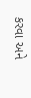કરવા અને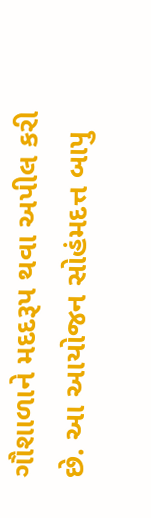ગૌશાળાને મદદરૂપ થવા અપીલ કરી છે. આ આયોજન સોહંમદત્ત બાપુ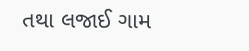તથા લજાઈ ગામ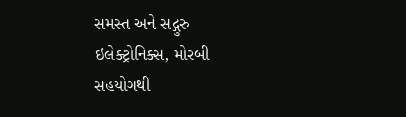સમસ્ત અને સદ્ગુરુ ઇલેક્ટ્રોનિક્સ, મોરબી સહયોગથી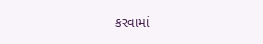કરવામાં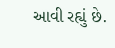આવી રહ્યું છે.